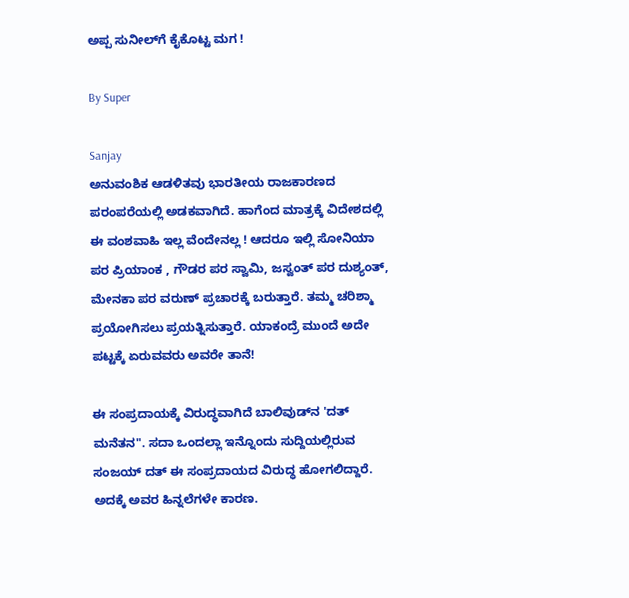ಅಪ್ಪ ಸುನೀಲ್‌ಗೆ ಕೈಕೊಟ್ಟ ಮಗ !

By Super

Sanjay
ಅನುವಂಶಿಕ ಆಡಳಿತವು ಭಾರತೀಯ ರಾಜಕಾರಣದ ಪರಂಪರೆಯಲ್ಲಿ ಅಡಕವಾಗಿದೆ. ಹಾಗೆಂದ ಮಾತ್ರಕ್ಕೆ ವಿದೇಶದಲ್ಲಿ ಈ ವಂಶವಾಹಿ ಇಲ್ಲ ವೆಂದೇನಲ್ಲ ! ಆದರೂ ಇಲ್ಲಿ ಸೋನಿಯಾ ಪರ ಪ್ರಿಯಾಂಕ , ಗೌಡರ ಪರ ಸ್ವಾಮಿ, ಜಸ್ವಂತ್‌ ಪರ ದುಶ್ಯಂತ್‌, ಮೇನಕಾ ಪರ ವರುಣ್‌ ಪ್ರಚಾರಕ್ಕೆ ಬರುತ್ತಾರೆ. ತಮ್ಮ ಚರಿಶ್ಮಾ ಪ್ರಯೋಗಿಸಲು ಪ್ರಯತ್ನಿಸುತ್ತಾರೆ. ಯಾಕಂದ್ರೆ ಮುಂದೆ ಅದೇ ಪಟ್ಟಕ್ಕೆ ಏರುವವರು ಅವರೇ ತಾನೆ!

ಈ ಸಂಪ್ರದಾಯಕ್ಕೆ ವಿರುದ್ಧವಾಗಿದೆ ಬಾಲಿವುಡ್‌ನ 'ದತ್‌ ಮನೆತನ". ಸದಾ ಒಂದಲ್ಲಾ ಇನ್ನೊಂದು ಸುದ್ದಿಯಲ್ಲಿರುವ ಸಂಜಯ್‌ ದತ್‌ ಈ ಸಂಪ್ರದಾಯದ ವಿರುದ್ಧ ಹೋಗಲಿದ್ದಾರೆ. ಅದಕ್ಕೆ ಅವರ ಹಿನ್ನಲೆಗಳೇ ಕಾರಣ.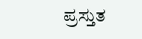ಪ್ರಸ್ತುತ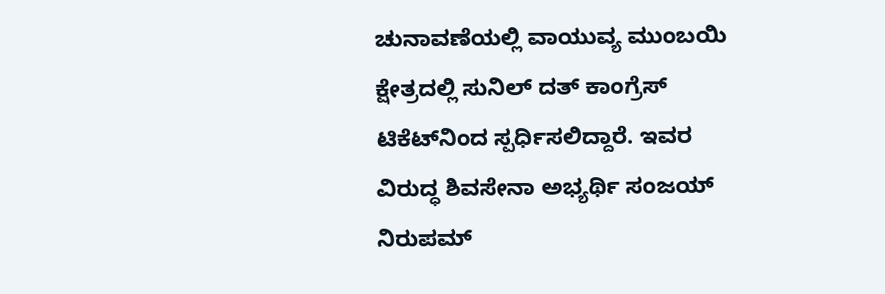ಚುನಾವಣೆಯಲ್ಲಿ ವಾಯುವ್ಯ ಮುಂಬಯಿ ಕ್ಷೇತ್ರದಲ್ಲಿ ಸುನಿಲ್‌ ದತ್‌ ಕಾಂಗ್ರೆಸ್‌ ಟಿಕೆಟ್‌ನಿಂದ ಸ್ಪರ್ಧಿಸಲಿದ್ದಾರೆ. ಇವರ ವಿರುದ್ಧ ಶಿವಸೇನಾ ಅಭ್ಯರ್ಥಿ ಸಂಜಯ್‌ ನಿರುಪಮ್‌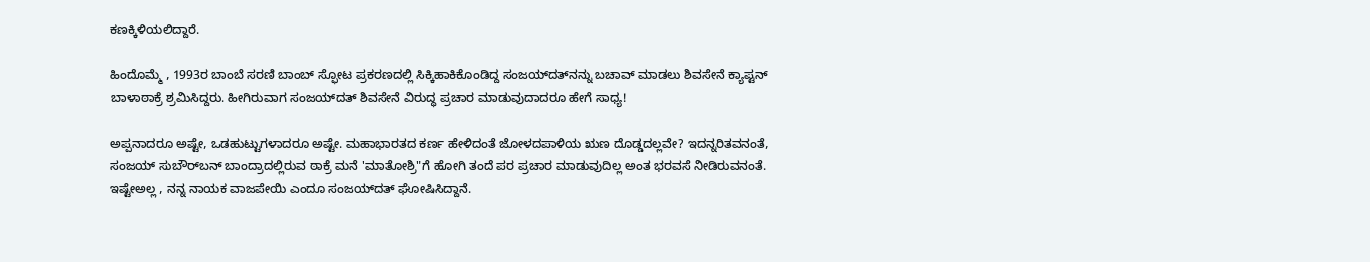ಕಣಕ್ಕಿಳಿಯಲಿದ್ದಾರೆ.

ಹಿಂದೊಮ್ಮೆ , 1993ರ ಬಾಂಬೆ ಸರಣಿ ಬಾಂಬ್‌ ಸ್ಫೋಟ ಪ್ರಕರಣದಲ್ಲಿ ಸಿಕ್ಕಿಹಾಕಿಕೊಂಡಿದ್ದ ಸಂಜಯ್‌ದತ್‌ನನ್ನು ಬಚಾವ್‌ ಮಾಡಲು ಶಿವಸೇನೆ ಕ್ಯಾಪ್ಟನ್‌ ಬಾಳಾಠಾಕ್ರೆ ಶ್ರಮಿಸಿದ್ದರು. ಹೀಗಿರುವಾಗ ಸಂಜಯ್‌ದತ್‌ ಶಿವಸೇನೆ ವಿರುದ್ಧ ಪ್ರಚಾರ ಮಾಡುವುದಾದರೂ ಹೇಗೆ ಸಾಧ್ಯ!

ಅಪ್ಪನಾದರೂ ಅಷ್ಟೇ, ಒಡಹುಟ್ಟುಗಳಾದರೂ ಅಷ್ಟೇ. ಮಹಾಭಾರತದ ಕರ್ಣ ಹೇಳಿದಂತೆ ಜೋಳದಪಾಳಿಯ ಋಣ ದೊಡ್ಡದಲ್ಲವೇ? ಇದನ್ನರಿತವನಂತೆ, ಸಂಜಯ್‌ ಸುಬೌರ್‌ಬನ್‌ ಬಾಂದ್ರಾದಲ್ಲಿರುವ ಠಾಕ್ರೆ ಮನೆ 'ಮಾತೋಶ್ರಿ"ಗೆ ಹೋಗಿ ತಂದೆ ಪರ ಪ್ರಚಾರ ಮಾಡುವುದಿಲ್ಲ ಅಂತ ಭರವಸೆ ನೀಡಿರುವನಂತೆ. ಇಷ್ಟೇಅಲ್ಲ , ನನ್ನ ನಾಯಕ ವಾಜಪೇಯಿ ಎಂದೂ ಸಂಜಯ್‌ದತ್‌ ಘೋಷಿಸಿದ್ದಾನೆ.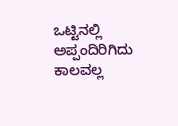ಒಟ್ಟಿನಲ್ಲಿ ಅಪ್ಪಂದಿರಿಗಿದು ಕಾಲವಲ್ಲ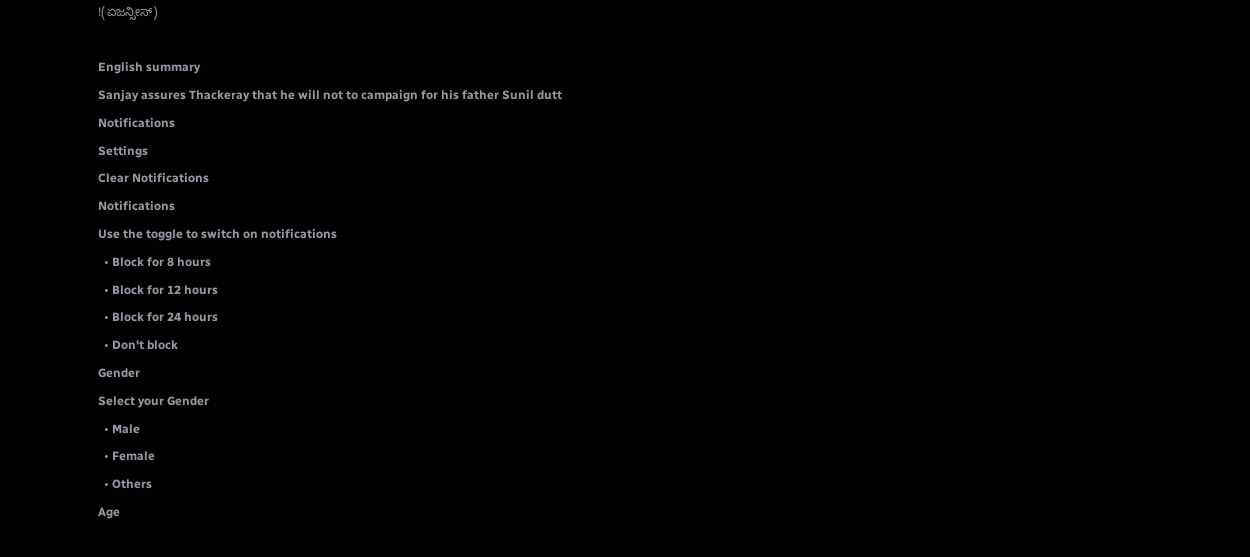!(ಏಜನ್ಸೀಸ್‌)

English summary
Sanjay assures Thackeray that he will not to campaign for his father Sunil dutt
Notifications
Settings
Clear Notifications
Notifications
Use the toggle to switch on notifications
  • Block for 8 hours
  • Block for 12 hours
  • Block for 24 hours
  • Don't block
Gender
Select your Gender
  • Male
  • Female
  • Others
Age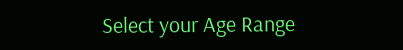Select your Age Range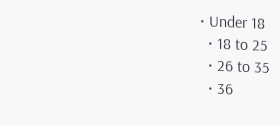• Under 18
  • 18 to 25
  • 26 to 35
  • 36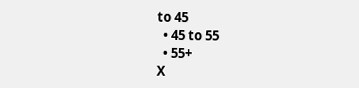to 45
  • 45 to 55
  • 55+
X